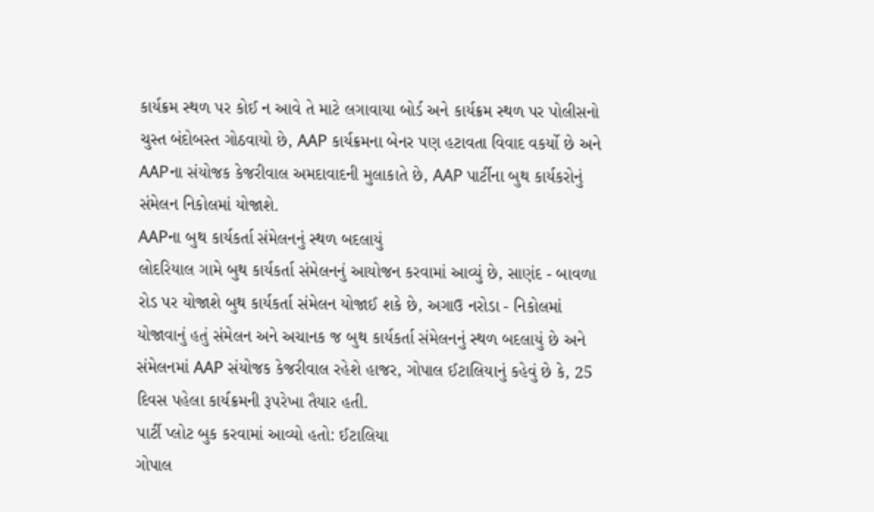કાર્યક્રમ સ્થળ પર કોઈ ન આવે તે માટે લગાવાયા બોર્ડ અને કાર્યક્રમ સ્થળ પર પોલીસનો ચુસ્ત બંદોબસ્ત ગોઠવાયો છે, AAP કાર્યક્રમના બેનર પણ હટાવતા વિવાદ વકર્યો છે અને AAPના સંયોજક કેજરીવાલ અમદાવાદની મુલાકાતે છે, AAP પાર્ટીના બુથ કાર્યકરોનું સંમેલન નિકોલમાં યોજાશે.
AAPના બુથ કાર્યકર્તા સંમેલનનું સ્થળ બદલાયું
લોદરિયાલ ગામે બુથ કાર્યકર્તા સંમેલનનું આયોજન કરવામાં આવ્યું છે, સાણંદ - બાવળા રોડ પર યોજાશે બુથ કાર્યકર્તા સંમેલન યોજાઈ શકે છે, અગાઉ નરોડા - નિકોલમાં યોજાવાનું હતું સંમેલન અને અચાનક જ બુથ કાર્યકર્તા સંમેલનનું સ્થળ બદલાયું છે અને સંમેલનમાં AAP સંયોજક કેજરીવાલ રહેશે હાજર, ગોપાલ ઈટાલિયાનું કહેવું છે કે, 25 દિવસ પહેલા કાર્યક્રમની રૂપરેખા તૈયાર હતી.
પાર્ટી પ્લોટ બુક કરવામાં આવ્યો હતો: ઈટાલિયા
ગોપાલ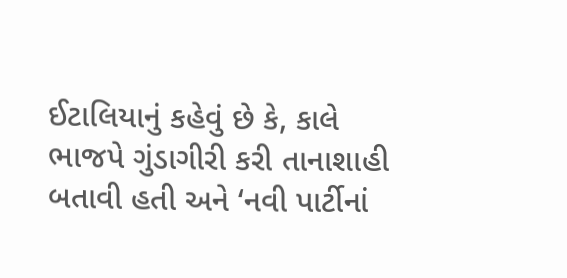ઈટાલિયાનું કહેવું છે કે, કાલે ભાજપે ગુંડાગીરી કરી તાનાશાહી બતાવી હતી અને ‘નવી પાર્ટીનાં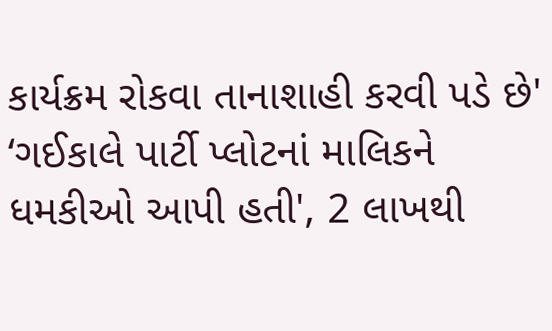કાર્યક્રમ રોકવા તાનાશાહી કરવી પડે છે' ‘ગઈકાલે પાર્ટી પ્લોટનાં માલિકને ધમકીઓ આપી હતી', 2 લાખથી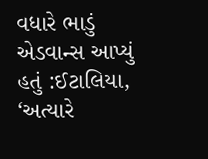વધારે ભાડું એડવાન્સ આપ્યું હતું :ઈટાલિયા, ‘અત્યારે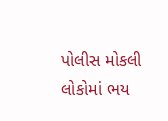પોલીસ મોકલી લોકોમાં ભય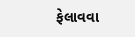ફેલાવવા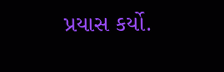પ્રયાસ કર્યો.